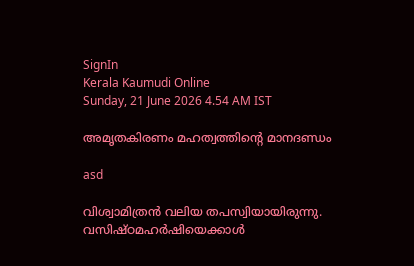SignIn
Kerala Kaumudi Online
Sunday, 21 June 2026 4.54 AM IST

അമൃതകിരണം മഹത്വത്തിന്റെ മാനദണ്ഡം

asd

വിശ്വാമിത്രൻ വലിയ തപസ്വിയായിരുന്നു. വസിഷ്ഠമഹർഷിയെക്കാൾ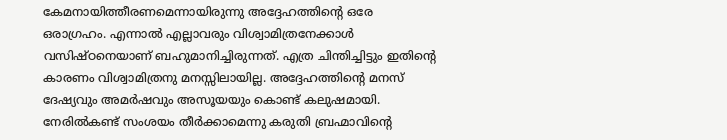കേമനായിത്തീരണമെന്നായിരുന്നു അദ്ദേഹത്തിന്റെ ഒരേ ഒരാഗ്രഹം. എന്നാൽ എല്ലാവരും വിശ്വാമിത്രനേക്കാൾ വസിഷ്ഠനെയാണ് ബഹുമാനിച്ചിരുന്നത്. എത്ര ചിന്തിച്ചിട്ടും ഇതിന്റെ കാരണം വിശ്വാമിത്രനു മനസ്സിലായില്ല. അദ്ദേഹത്തിന്റെ മനസ് ദേഷ്യവും അമർഷവും അസൂയയും കൊണ്ട് കലുഷമായി. നേരിൽകണ്ട് സംശയം തീർക്കാമെന്നു കരുതി ബ്രഹ്മാവിന്റെ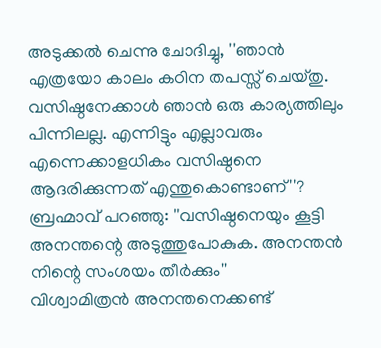അടുക്കൽ ചെന്നു ചോദിച്ചു, ''ഞാൻ എത്രയോ കാലം കഠിന തപസ്സ് ചെയ്തു. വസിഷ്ഠനേക്കാൾ ഞാൻ ഒരു കാര്യത്തിലും പിന്നിലല്ല. എന്നിട്ടും എല്ലാവരും എന്നെക്കാളധികം വസിഷ്ഠനെ ആദരിക്കുന്നത് എന്തുകൊണ്ടാണ്''?
ബ്രഹ്മാവ് പറഞ്ഞു: ''വസിഷ്ഠനെയും കൂട്ടി അനന്തന്റെ അടുത്തുപോകുക. അനന്തൻ നിന്റെ സംശയം തീർക്കും''
വിശ്വാമിത്രൻ അനന്തനെക്കണ്ട്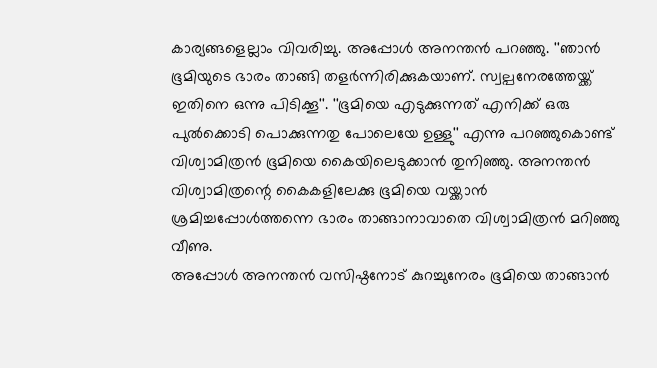കാര്യങ്ങളെല്ലാം വിവരിച്ചു. അപ്പോൾ അനന്തൻ പറഞ്ഞു. ''ഞാൻ ഭൂമിയുടെ ഭാരം താങ്ങി തളർന്നിരിക്കുകയാണ്. സ്വല്പനേരത്തേയ്ക്ക് ഇതിനെ ഒന്നു പിടിക്കൂ''. ''ഭൂമിയെ എടുക്കുന്നത് എനിക്ക് ഒരു പുൽക്കൊടി പൊക്കുന്നതു പോലെയേ ഉള്ളു'' എന്നു പറഞ്ഞുകൊണ്ട് വിശ്വാമിത്രൻ ഭൂമിയെ കൈയിലെടുക്കാൻ തുനിഞ്ഞു. അനന്തൻ വിശ്വാമിത്രന്റെ കൈകളിലേക്കു ഭൂമിയെ വയ്ക്കാൻ ശ്രമിച്ചപ്പോൾത്തന്നെ ഭാരം താങ്ങാനാവാതെ വിശ്വാമിത്രൻ മറിഞ്ഞു വീണു.
അപ്പോൾ അനന്തൻ വസിഷ്ഠനോട് കുറച്ചുനേരം ഭൂമിയെ താങ്ങാൻ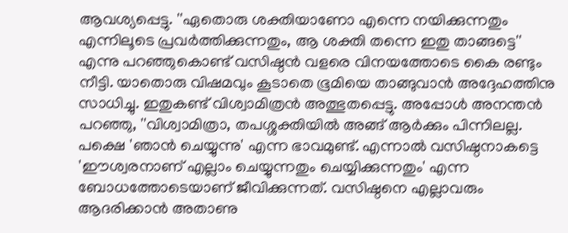ആവശ്യപ്പെട്ടു. ''ഏതൊരു ശക്തിയാണോ എന്നെ നയിക്കുന്നതും എന്നിലൂടെ പ്രവർത്തിക്കുന്നതും, ആ ശക്തി തന്നെ ഇതു താങ്ങട്ടെ'' എന്നു പറഞ്ഞുകൊണ്ട് വസിഷ്ഠൻ വളരെ വിനയത്തോടെ കൈ രണ്ടും നീട്ടി. യാതൊരു വിഷമവും കൂടാതെ ഭൂമിയെ താങ്ങുവാൻ അദ്ദേഹത്തിനു സാധിച്ചു. ഇതുകണ്ട് വിശ്വാമിത്രൻ അത്ഭുതപ്പെട്ടു. അപ്പോൾ അനന്തൻ പറഞ്ഞു, ''വിശ്വാമിത്രാ, തപശ്ശക്തിയിൽ അങ്ങ് ആർക്കും പിന്നിലല്ല. പക്ഷെ 'ഞാൻ ചെയ്യുന്നു' എന്ന ഭാവമുണ്ട്. എന്നാൽ വസിഷ്ഠനാകട്ടെ 'ഈശ്വരനാണ് എല്ലാം ചെയ്യുന്നതും ചെയ്യിക്കുന്നതും' എന്ന ബോധത്തോടെയാണ് ജീവിക്കുന്നത്. വസിഷ്ഠനെ എല്ലാവരും ആദരിക്കാൻ അതാണു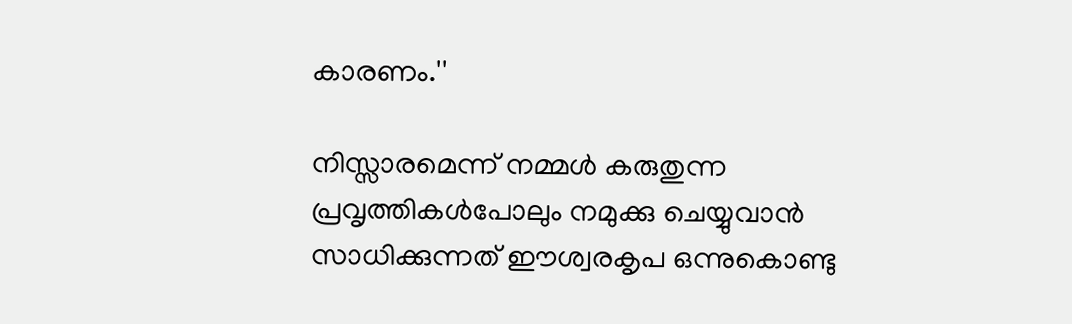കാരണം.''

നിസ്സാരമെന്ന് നമ്മൾ കരുതുന്ന പ്രവൃത്തികൾപോലും നമുക്കു ചെയ്യുവാൻ സാധിക്കുന്നത് ഈശ്വരകൃപ ഒന്നുകൊണ്ടു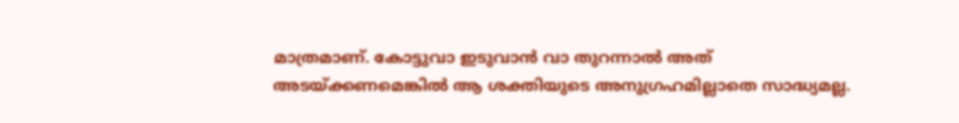മാത്രമാണ്. കോട്ടുവാ ഇടുവാൻ വാ തുറന്നാൽ അത് അടയ്ക്കണമെങ്കിൽ ആ ശക്തിയുടെ അനുഗ്രഹമില്ലാതെ സാദ്ധ്യമല്ല.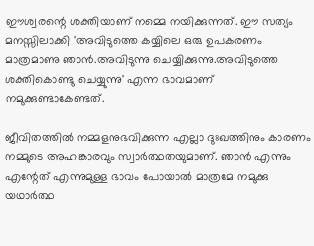ഈശ്വരന്റെ ശക്തിയാണ് നമ്മെ നയിക്കുന്നത്. ഈ സത്യം മനസ്സിലാക്കി 'അവിടുത്തെ കയ്യിലെ ഒരു ഉപകരണം മാത്രമാണു ഞാൻ.അവിടുന്നു ചെയ്യിക്കുന്നു.അവിടുത്തെ ശക്തികൊണ്ടു ചെയ്യുന്നു' എന്ന ഭാവമാണ് നമുക്കുണ്ടാകേണ്ടത്.

ജീവിതത്തിൽ നമ്മളനുഭവിക്കുന്ന എല്ലാ ദുഃഖത്തിനും കാരണം നമ്മുടെ അഹങ്കാരവും സ്വാർത്ഥതയുമാണ്. ഞാൻ എന്നും എന്റേത് എന്നുമുള്ള ഭാവം പോയാൽ മാത്രമേ നമുക്കു യഥാർത്ഥ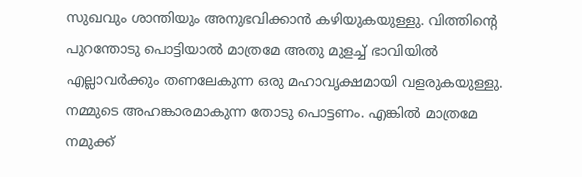സുഖവും ശാന്തിയും അനുഭവിക്കാൻ കഴിയുകയുള്ളു. വിത്തിന്റെ പുറന്തോടു പൊട്ടിയാൽ മാത്രമേ അതു മുളച്ച് ഭാവിയിൽ എല്ലാവർക്കും തണലേകുന്ന ഒരു മഹാവൃക്ഷമായി വളരുകയുള്ളു. നമ്മുടെ അഹങ്കാരമാകുന്ന തോടു പൊട്ടണം. എങ്കിൽ മാത്രമേ നമുക്ക്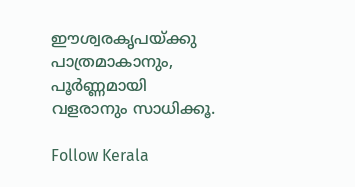ഈശ്വരകൃപയ്ക്കു പാത്രമാകാനും, പൂർണ്ണമായി വളരാനും സാധിക്കൂ.

Follow Kerala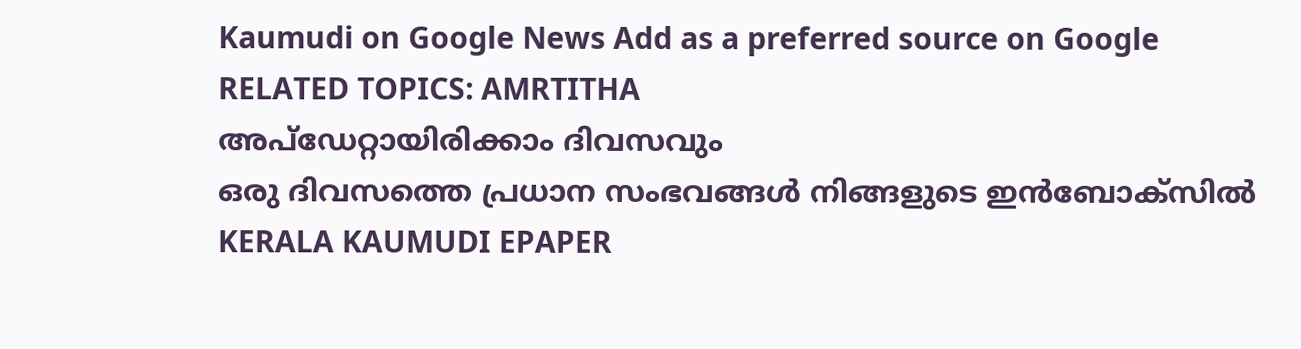Kaumudi on Google News Add as a preferred source on Google
RELATED TOPICS: AMRTITHA
അപ്ഡേറ്റായിരിക്കാം ദിവസവും
ഒരു ദിവസത്തെ പ്രധാന സംഭവങ്ങൾ നിങ്ങളുടെ ഇൻബോക്സിൽ
KERALA KAUMUDI EPAPER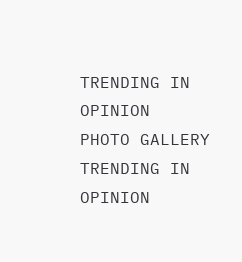TRENDING IN OPINION
PHOTO GALLERY
TRENDING IN OPINION